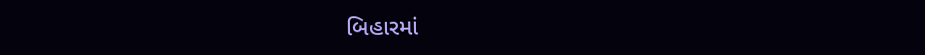બિહારમાં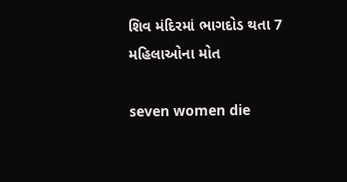શિવ મંદિરમાં ભાગદોડ થતા 7 મહિલાઓના મોત

seven women die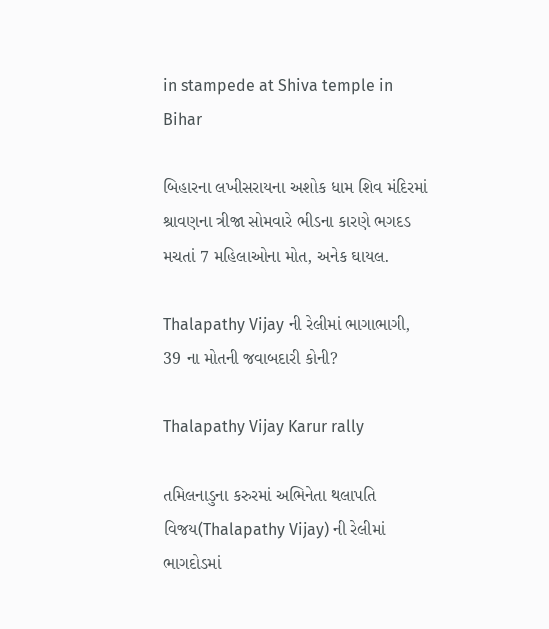in stampede at Shiva temple in Bihar

બિહારના લખીસરાયના અશોક ધામ શિવ મંદિરમાં શ્રાવણના ત્રીજા સોમવારે ભીડના કારણે ભગદડ મચતાં 7 મહિલાઓના મોત, અનેક ઘાયલ.

Thalapathy Vijay ની રેલીમાં ભાગાભાગી, 39 ના મોતની જવાબદારી કોની?

Thalapathy Vijay Karur rally

તમિલનાડુના કરુરમાં અભિનેતા થલાપતિ વિજય(Thalapathy Vijay) ની રેલીમાં ભાગદોડમાં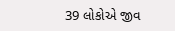39 લોકોએ જીવ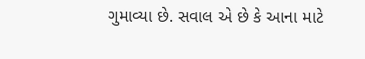ગુમાવ્યા છે. સવાલ એ છે કે આના માટે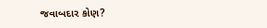જવાબદાર કોણ?